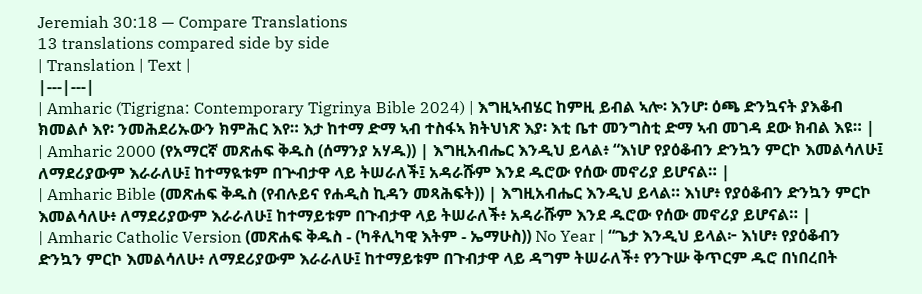Jeremiah 30:18 — Compare Translations
13 translations compared side by side
| Translation | Text |
|---|---|
| Amharic (Tigrigna: Contemporary Tigrinya Bible 2024) | እግዚኣብሄር ከምዚ ይብል ኣሎ፡ እንሆ፡ ዕጫ ድንኳናት ያእቆብ ክመልሶ እየ፡ ንመሕደሪኡውን ክምሕር እየ። እታ ከተማ ድማ ኣብ ተስፋኣ ክትህነጽ እያ፡ እቲ ቤተ መንግስቲ ድማ ኣብ መገዳ ደው ክብል እዩ። |
| Amharic 2000 (የአማርኛ መጽሐፍ ቅዱስ (ሰማንያ አሃዱ)) | እግዚአብሔር እንዲህ ይላል፥ “እነሆ የያዕቆብን ድንኳን ምርኮ እመልሳለሁ፤ ለማደሪያውም እራራለሁ፤ ከተማዪቱም በጕብታዋ ላይ ትሠራለች፤ አዳራሹም እንደ ዱሮው የሰው መኖሪያ ይሆናል። |
| Amharic Bible (መጽሐፍ ቅዱስ (የብሉይና የሐዲስ ኪዳን መጻሕፍት)) | እግዚአብሔር እንዲህ ይላል። እነሆ፥ የያዕቆብን ድንኳን ምርኮ እመልሳለሁ፥ ለማደሪያውም እራራለሁ፤ ከተማይቱም በጉብታዋ ላይ ትሠራለች፥ አዳራሹም እንደ ዱሮው የሰው መኖሪያ ይሆናል። |
| Amharic Catholic Version (መጽሐፍ ቅዱስ - (ካቶሊካዊ እትም - ኤማሁስ)) No Year | “ጌታ እንዲህ ይላል፦ እነሆ፥ የያዕቆብን ድንኳን ምርኮ እመልሳለሁ፥ ለማደሪያውም እራራለሁ፤ ከተማይቱም በጉብታዋ ላይ ዳግም ትሠራለች፥ የንጉሡ ቅጥርም ዱሮ በነበረበት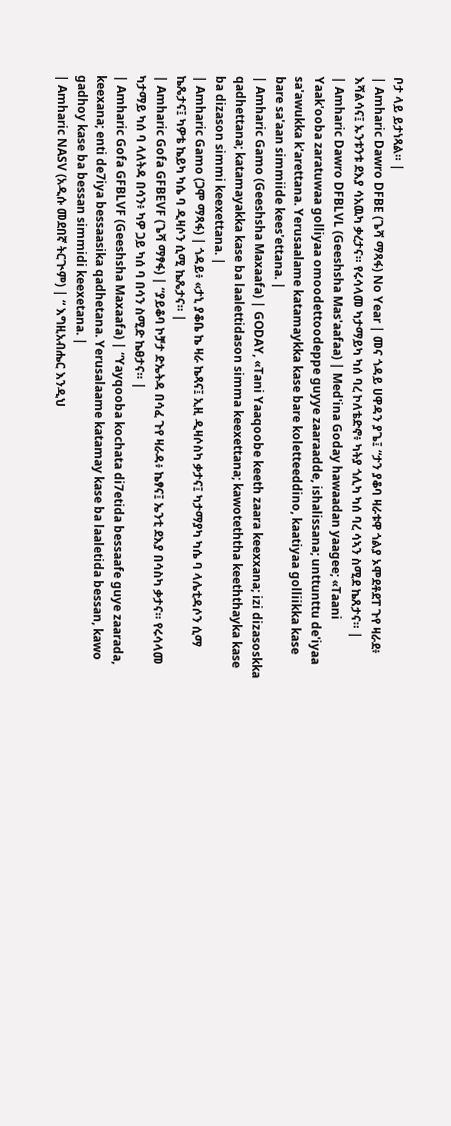ቦታ ላይ ይታነጻል። |
| Amharic Dawro DFBE (ጌሻ ማጻፋ) No Year | መና ጎዳይ ሀዋዳን ያጌ፤ “ታን ያቆባ ዛራቱዋ ጎልያ ኦሞደቶደፐ ጉየ ዛራደ፥ እሻልሳና፤ ኡንቱንቱ ደእያ ሳአዉካ ቃረታና። የሩሳላመ ካታማይካ ካሰ ባረ ኮለቴድኖ፥ ካትያ ጎሊካ ካሰ ባረ ሳኣን ስሚደ ኬጸታና። |
| Amharic Dawro DFBLVL (Geeshsha Mas'aafaa) | Med'ina Goday hawaadan yaagee; «Taani Yaak'ooba zaratuwaa golliyaa omoodettoodeppe guyye zaaraadde, ishalissana; unttunttu de'iyaa sa'awukka k'arettana. Yerusaalame katamaykka kase bare koletteeddino, kaatiyaa golliikka kase bare sa'aan simmiide kees'ettana. |
| Amharic Gamo (Geeshsha Maxaafa) | GODAY, «Tani Yaaqoobe keeth zaara keexxana; izi dizasoskka qadhettana; katamayakka kase ba laalettidason simma keexettana; kawoteththa keeththayka kase ba dizason simmi keexettana. |
| Amharic Gamo (ጋሞ ማጻፋ) | ጎዳይ፥ «ታኒ ያቆቤ ኬ ዛራ ኬጻና፤ ኢዚ ዲዛሶስካ ቃታና፤ ካታማያካ ካሴ ባ ላሌቲዳሶን ሲማ ኬጼታና፤ ካዎቴ ኬይካ ካሴ ባ ዲዛሶን ሲሚ ኬጼታና። |
| Amharic Gofa GFBEVF (ጌሻ ማፃፋ) | “ያይቆባ ኮቻታ ድኤትዳ በሳፈ ጉየ ዛራዳ፥ ኬፃና፤ ኤንቲ ደእያ በሳስካ ቃታና። የሩሳላመ ካታማይ ካሰ ባ ላለትዳ በሳን፥ ካዎ ጋይ ካሰ ባ በሳን ስሚድ ኬፀታና። |
| Amharic Gofa GFBLVF (Geeshsha Maxaafa) | “Yayqooba kochata di7etida bessaafe guye zaarada, keexana; enti de7iya bessaasika qadhetana. Yerusalaame katamay kase ba laaletida bessan, kawo gadhoy kase ba bessan simmidi keexetana. |
| Amharic NASV (አዲሱ መደበኛ ትርጒም) | “ እግዚአብሔር እንዲህ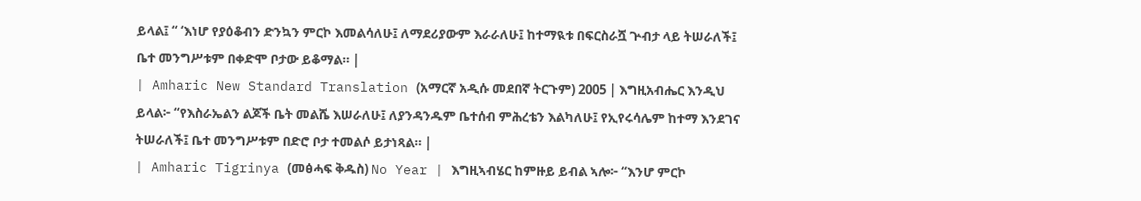ይላል፤ “ ‘እነሆ የያዕቆብን ድንኳን ምርኮ እመልሳለሁ፤ ለማደሪያውም እራራለሁ፤ ከተማዪቱ በፍርስራሿ ጕብታ ላይ ትሠራለች፤ ቤተ መንግሥቱም በቀድሞ ቦታው ይቆማል። |
| Amharic New Standard Translation (አማርኛ አዲሱ መደበኛ ትርጉም) 2005 | እግዚአብሔር እንዲህ ይላል፦ “የእስራኤልን ልጆች ቤት መልሼ እሠራለሁ፤ ለያንዳንዱም ቤተሰብ ምሕረቴን እልካለሁ፤ የኢየሩሳሌም ከተማ እንደገና ትሠራለች፤ ቤተ መንግሥቱም በድሮ ቦታ ተመልሶ ይታነጻል። |
| Amharic Tigrinya (መፅሓፍ ቅዱስ) No Year | እግዚኣብሄር ከምዙይ ይብል ኣሎ፦ “እንሆ ምርኮ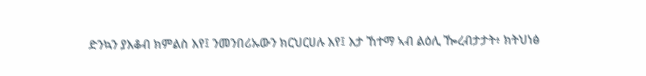ድንኳን ያእቆብ ክምልስ እየ፤ ንመንበሪኡውን ክርህርሀሉ እየ፤ እታ ኸተማ ኣብ ልዕሊ ዀረብታታት፥ ክትህነፅ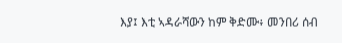እያ፤ እቲ ኣዳራሻውን ከም ቅድሙ፥ መንበሪ ሰብ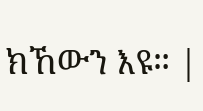ክኸውን እዩ። |